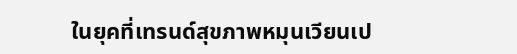ในยุคที่เทรนด์สุขภาพหมุนเวียนเป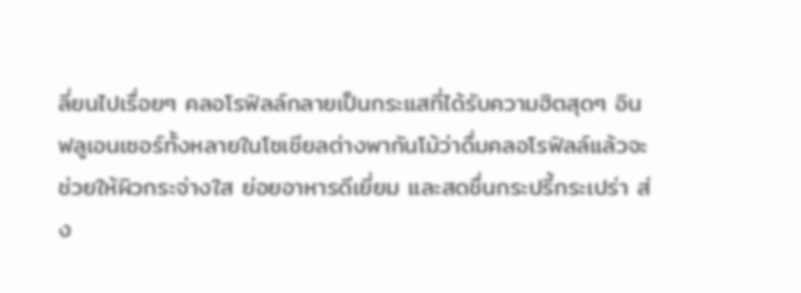ลี่ยนไปเรื่อยๆ คลอโรฟิลล์กลายเป็นกระแสที่ได้รับความฮิตสุดๆ อินฟลูเอนเซอร์ทั้งหลายในโซเชียลต่างพากันโม้ว่าดื่มคลอโรฟิลล์แล้วจะช่วยให้ผิวกระจ่างใส ย่อยอาหารดีเยี่ยม และสดชื่นกระปรี้กระเปร่า ส่ง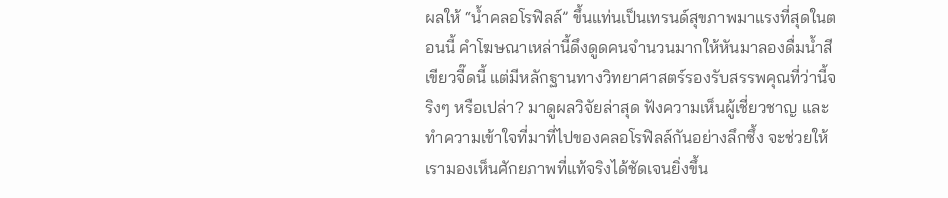ผลให้ “น้ำคลอโรฟิลล์” ขึ้นแท่นเป็นเทรนด์สุขภาพมาแรงที่สุดในตอนนี้ คำโฆษณาเหล่านี้ดึงดูดคนจำนวนมากให้หันมาลองดื่มน้ำสีเขียวจี๊ดนี้ แต่มีหลักฐานทางวิทยาศาสตร์รองรับสรรพคุณที่ว่านี้จริงๆ หรือเปล่า? มาดูผลวิจัยล่าสุด ฟังความเห็นผู้เชี่ยวชาญ และทำความเข้าใจที่มาที่ไปของคลอโรฟิลล์กันอย่างลึกซึ้ง จะช่วยให้เรามองเห็นศักยภาพที่แท้จริงได้ชัดเจนยิ่งขึ้น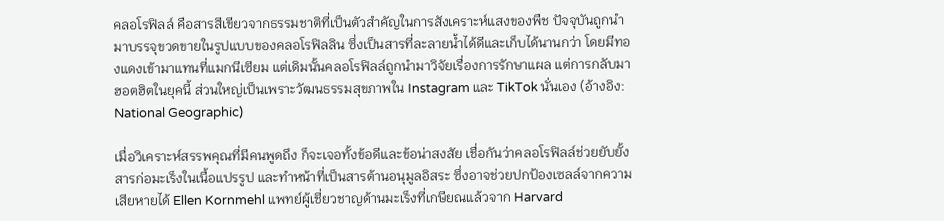คลอโรฟิลล์ คือสารสีเขียวจากธรรมชาติที่เป็นตัวสำคัญในการสังเคราะห์แสงของพืช ปัจจุบันถูกนำมาบรรจุขวดขายในรูปแบบของคลอโรฟิลลิน ซึ่งเป็นสารที่ละลายน้ำได้ดีและเก็บได้นานกว่า โดยมีทองแดงเข้ามาแทนที่แมกนีเซียม แต่เดิมนั้นคลอโรฟิลล์ถูกนำมาวิจัยเรื่องการรักษาแผล แต่การกลับมาฮอตฮิตในยุคนี้ ส่วนใหญ่เป็นเพราะวัฒนธรรมสุขภาพใน Instagram และ TikTok นั่นเอง (อ้างอิง: National Geographic)

เมื่อวิเคราะห์สรรพคุณที่มีคนพูดถึง ก็จะเจอทั้งข้อดีและข้อน่าสงสัย เชื่อกันว่าคลอโรฟิลล์ช่วยยับยั้งสารก่อมะเร็งในเนื้อแปรรูป และทำหน้าที่เป็นสารต้านอนุมูลอิสระ ซึ่งอาจช่วยปกป้องเซลล์จากความเสียหายได้ Ellen Kornmehl แพทย์ผู้เชี่ยวชาญด้านมะเร็งที่เกษียณแล้วจาก Harvard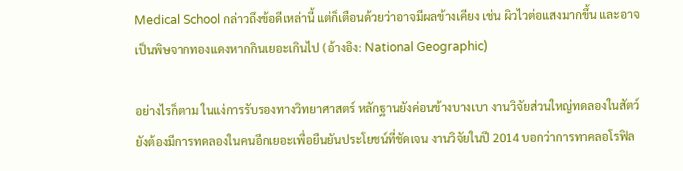Medical School กล่าวถึงข้อดีเหล่านี้ แต่ก็เตือนด้วยว่าอาจมีผลข้างเคียง เช่น ผิวไวต่อแสงมากขึ้น และอาจเป็นพิษจากทองแดงหากกินเยอะเกินไป (อ้างอิง: National Geographic)

อย่างไรก็ตาม ในแง่การรับรองทางวิทยาศาสตร์ หลักฐานยังค่อนข้างบางเบา งานวิจัยส่วนใหญ่ทดลองในสัตว์ ยังต้องมีการทดลองในคนอีกเยอะเพื่อยืนยันประโยชน์ที่ชัดเจน งานวิจัยในปี 2014 บอกว่าการทาคลอโรฟิล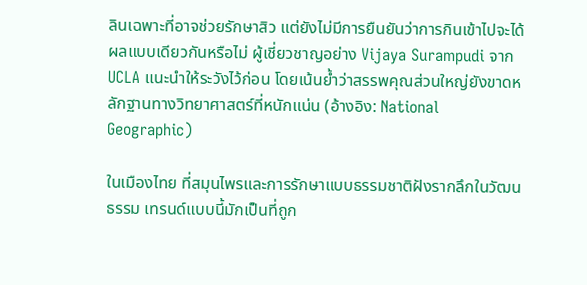ลินเฉพาะที่อาจช่วยรักษาสิว แต่ยังไม่มีการยืนยันว่าการกินเข้าไปจะได้ผลแบบเดียวกันหรือไม่ ผู้เชี่ยวชาญอย่าง Vijaya Surampudi จาก UCLA แนะนำให้ระวังไว้ก่อน โดยเน้นย้ำว่าสรรพคุณส่วนใหญ่ยังขาดหลักฐานทางวิทยาศาสตร์ที่หนักแน่น (อ้างอิง: National Geographic)

ในเมืองไทย ที่สมุนไพรและการรักษาแบบธรรมชาติฝังรากลึกในวัฒนธรรม เทรนด์แบบนี้มักเป็นที่ถูก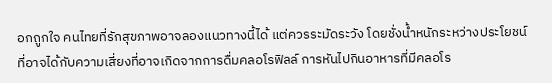อกถูกใจ คนไทยที่รักสุขภาพอาจลองแนวทางนี้ได้ แต่ควรระมัดระวัง โดยชั่งน้ำหนักระหว่างประโยชน์ที่อาจได้กับความเสี่ยงที่อาจเกิดจากการดื่มคลอโรฟิลล์ การหันไปกินอาหารที่มีคลอโร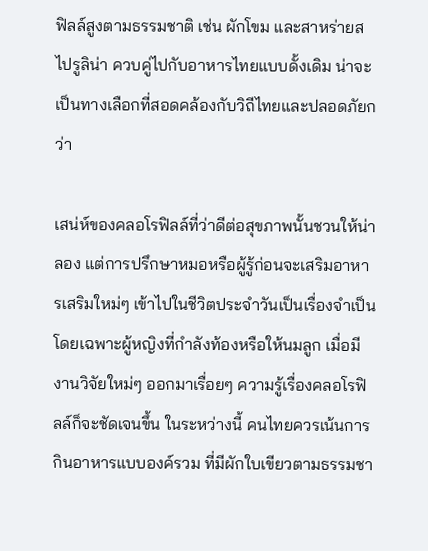ฟิลล์สูงตามธรรมชาติ เช่น ผักโขม และสาหร่ายสไปรูลิน่า ควบคู่ไปกับอาหารไทยแบบดั้งเดิม น่าจะเป็นทางเลือกที่สอดคล้องกับวิถีไทยและปลอดภัยกว่า

เสน่ห์ของคลอโรฟิลล์ที่ว่าดีต่อสุขภาพนั้นชวนให้น่าลอง แต่การปรึกษาหมอหรือผู้รู้ก่อนจะเสริมอาหารเสริมใหม่ๆ เข้าไปในชีวิตประจำวันเป็นเรื่องจำเป็น โดยเฉพาะผู้หญิงที่กำลังท้องหรือให้นมลูก เมื่อมีงานวิจัยใหม่ๆ ออกมาเรื่อยๆ ความรู้เรื่องคลอโรฟิลล์ก็จะชัดเจนขึ้น ในระหว่างนี้ คนไทยควรเน้นการกินอาหารแบบองค์รวม ที่มีผักใบเขียวตามธรรมชา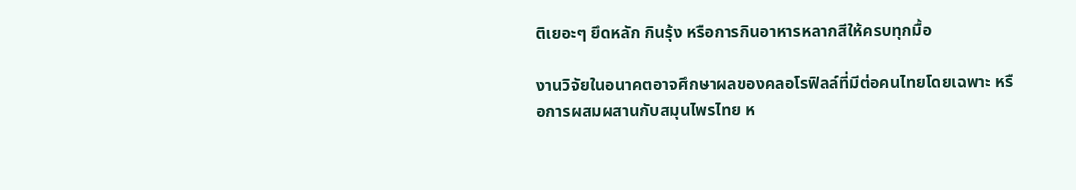ติเยอะๆ ยึดหลัก กินรุ้ง หรือการกินอาหารหลากสีให้ครบทุกมื้อ

งานวิจัยในอนาคตอาจศึกษาผลของคลอโรฟิลล์ที่มีต่อคนไทยโดยเฉพาะ หรือการผสมผสานกับสมุนไพรไทย ห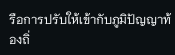รือการปรับให้เข้ากับภูมิปัญญาท้องถิ่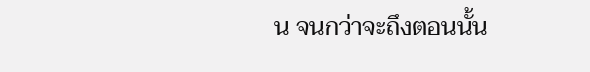น จนกว่าจะถึงตอนนั้น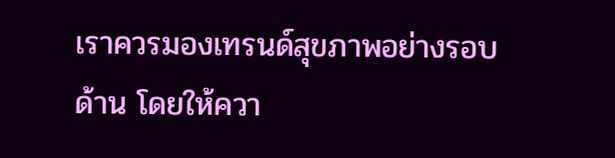เราควรมองเทรนด์สุขภาพอย่างรอบด้าน โดยให้ควา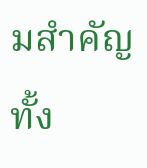มสำคัญทั้ง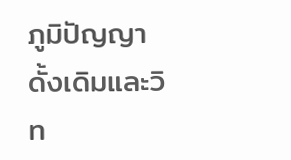ภูมิปัญญาดั้งเดิมและวิท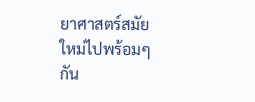ยาศาสตร์สมัยใหม่ไปพร้อมๆ กัน